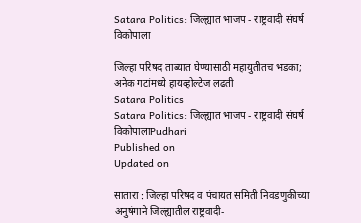Satara Politics: जिल्ह्यात भाजप - राष्ट्रवादी संघर्ष विकोपाला

जिल्हा परिषद ताब्यात घेण्यासाठी महायुतीतच भडका; अनेक गटांमध्ये हायव्होल्टेज लढती
Satara Politics
Satara Politics: जिल्ह्यात भाजप - राष्ट्रवादी संघर्ष विकोपालाPudhari
Published on
Updated on

सातारा : जिल्हा परिषद व पंचायत समिती निवडणुकीच्या अनुषंगाने जिल्ह्यातील राष्ट्रवादी-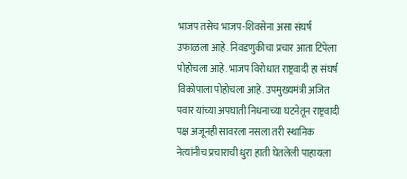भाजप तसेच भाजप-शिवसेना असा संघर्ष उफाळला आहे. निवडणुकीचा प्रचार आता टिपेला पोहोचला आहे. भाजप विरोधात राष्ट्रवादी हा संघर्ष विकोपाला पोहोचला आहे. उपमुख्यमंत्री अजित पवार यांच्या अपघाती निधनाच्या घटनेतून राष्ट्रवादी पक्ष अजूनही सावरला नसला तरी स्थानिक नेत्यांनीच प्रचाराची धुरा हाती घेतलेली पाहायला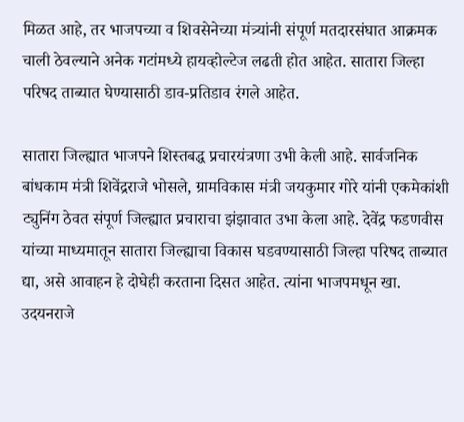मिळत आहे, तर भाजपच्या व शिवसेनेच्या मंत्र्यांनी संपूर्ण मतदारसंघात आक्रमक चाली ठेवल्याने अनेक गटांमध्ये हायव्होल्टेज लढती होत आहेत. सातारा जिल्हा परिषद ताब्यात घेण्यासाठी डाव-प्रतिडाव रंगले आहेत.

सातारा जिल्ह्यात भाजपने शिस्तबद्ध प्रचारयंत्रणा उभी केली आहे. सार्वजनिक बांधकाम मंत्री शिवेंद्रराजे भोसले, ग्रामविकास मंत्री जयकुमार गोरे यांनी एकमेकांशी ट्युनिंग ठेवत संपूर्ण जिल्ह्यात प्रचाराचा झंझावात उभा केला आहे. देवेंद्र फडणवीस यांच्या माध्यमातून सातारा जिल्ह्याचा विकास घडवण्यासाठी जिल्हा परिषद ताब्यात द्या, असे आवाहन हे दोघेही करताना दिसत आहेत. त्यांना भाजपमधून खा. उदयनराजे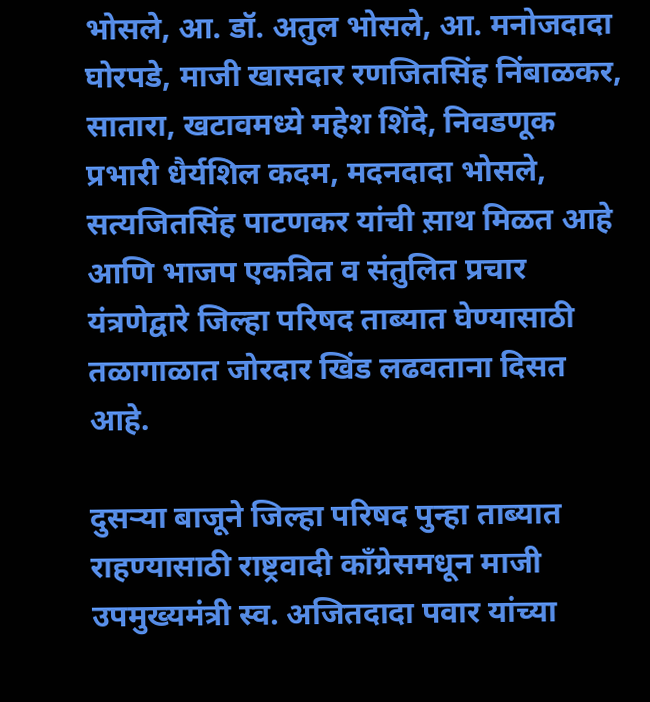भोसले, आ. डॉ. अतुल भोसले, आ. मनोजदादा घोरपडे, माजी खासदार रणजितसिंह निंबाळकर, सातारा, खटावमध्ये महेश शिंदे, निवडणूक प्रभारी धैर्यशिल कदम, मदनदादा भोसले, सत्यजितसिंह पाटणकर यांची स़ाथ मिळत आहे आणि भाजप एकत्रित व संतुलित प्रचार यंत्रणेद्वारे जिल्हा परिषद ताब्यात घेण्यासाठी तळागाळात जोरदार खिंड लढवताना दिसत आहे.

दुसऱ्या बाजूने जिल्हा परिषद पुन्हा ताब्यात राहण्यासाठी राष्ट्रवादी काँग्रेसमधून माजी उपमुख्यमंत्री स्व. अजितदादा पवार यांच्या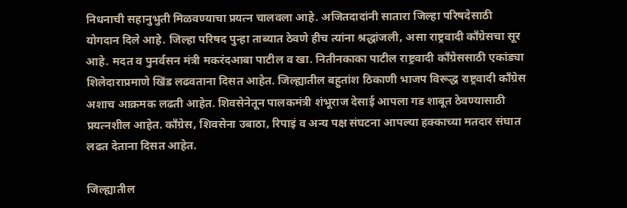निधनाची सहानुभुती मिळवण्याचा प्रयत्न चालवला आहे. अजितदादांनी सातारा जिल्हा परिषदेसाठी योगदान दिले आहे. जिल्हा परिषद पुन्हा ताब्यात ठेवणे हीच त्यांना श्रद्धांजली, असा राष्ट्रवादी काँग्रेसचा सूर आहे. मदत व पुनर्वसन मंत्री मकरंदआबा पाटील व खा. नितीनकाका पाटील राष्ट्रवादी काँग्रेससाठी एकांड्या शिलेदाराप्रमाणे खिंड लढवताना दिसत आहेत. जिल्ह्यातील बहुतांश ठिकाणी भाजप विरूद्ध राष्ट्रवादी काँग्रेस अशाच आक्रमक लढती आहेत. शिवसेनेतून पालकमंत्री शंभूराज देसाई आपला गड शाबूत ठेवण्यासाठी प्रयत्नशील आहेत. काँग्रेस, शिवसेना उबाठा, रिपाइं व अन्य पक्ष संघटना आपल्या हक्काच्या मतदार संघात लढत देताना दिसत आहेत.

जिल्ह्यातील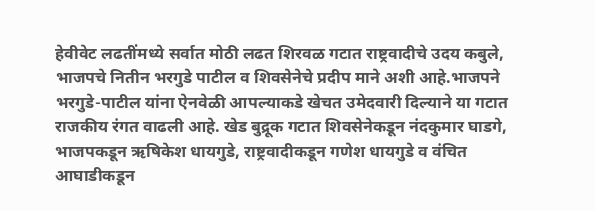हेवीवेट लढतींमध्ये सर्वात मोठी लढत शिरवळ गटात राष्ट्रवादीचे उदय कबुले, भाजपचे नितीन भरगुडे पाटील व शिवसेनेचे प्रदीप माने अशी आहे.भाजपने भरगुडे-पाटील यांना ऐनवेळी आपल्याकडे खेचत उमेदवारी दिल्याने या गटात राजकीय रंगत वाढली आहे. खेड बुद्रूक गटात शिवसेनेकडून नंदकुमार घाडगे, भाजपकडून ऋषिकेश धायगुडे, राष्ट्रवादीकडून गणेश धायगुडे व वंचित आघाडीकडून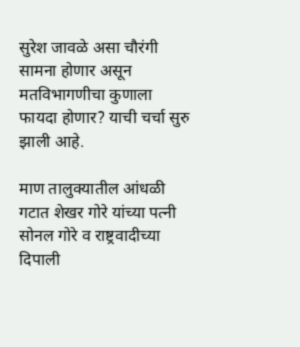सुरेश जावळे असा चौरंगी सामना होणार असून मतविभागणीचा कुणाला फायदा होणार? याची चर्चा सुरु झाली आहे.

माण तालुक्यातील आंधळी गटात शेखर गोरे यांच्या पत्नी सोनल गोरे व राष्ट्रवादीच्या दिपाली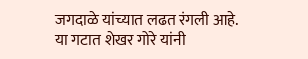जगदाळे यांच्यात लढत रंगली आहे. या गटात शेखर गोरे यांनी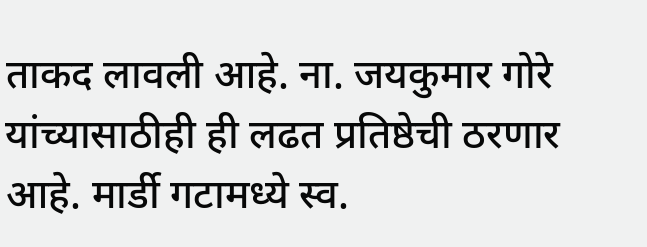ताकद लावली आहे. ना. जयकुमार गोरे यांच्यासाठीही ही लढत प्रतिष्ठेची ठरणार आहे. मार्डी गटामध्ये स्व.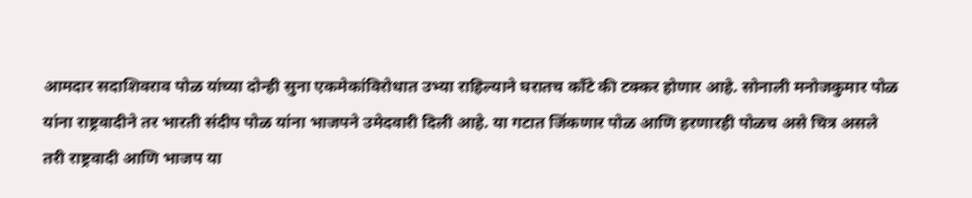आमदार सदाशिवराव पोळ यांच्या दोन्ही सुना एकमेकांविरोधात उभ्या राहिल्याने घरातच काँटे की टक्कर होणार आहे. सोनाली मनोजकुमार पोळ यांना राष्ट्रवादीने तर भारती संदीप पोळ यांना भाजपने उमेदवारी दिली आहे. या गटात जिंकणार पोळ आणि हरणारही पोळच असे चित्र असले तरी राष्ट्रवादी आणि भाजप या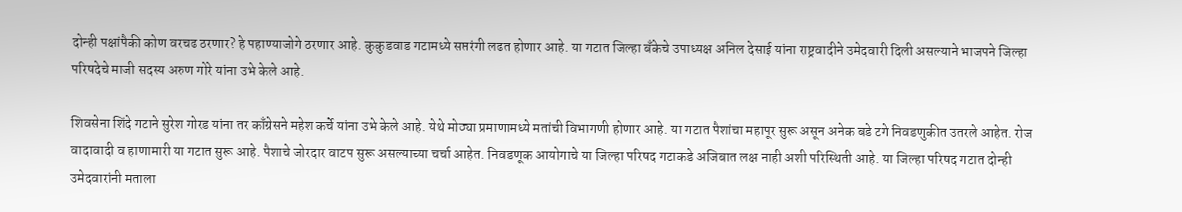दोन्ही पक्षांपैकी कोण वरचढ ठरणार? हे पहाण्याजोगे ठरणार आहे. कुकुडवाड गटामध्ये सप्तरंगी लढत होणार आहे. या गटात जिल्हा बँकेचे उपाध्यक्ष अनिल देसाई यांना राष्ट्रवादीने उमेदवारी दिली असल्याने भाजपने जिल्हा परिषदेचे माजी सदस्य अरुण गोरे यांना उभे केले आहे.

शिवसेना शिंदे गटाने सुरेश गोरड यांना तर काँग्रेसने महेश कर्चे यांना उभे केले आहे. येथे मोठ्या प्रमाणामध्ये मतांची विभागणी होणार आहे. या गटात पैशांचा महापूर सुरू असून अनेक बडे टगे निवडणुकीत उतरले आहेत. रोज वादावादी व हाणामारी या गटात सुरू आहे. पैशाचे जोरदार वाटप सुरू असल्याच्या चर्चा आहेत. निवडणूक आयोगाचे या जिल्हा परिषद गटाकडे अजिबात लक्ष नाही अशी परिस्थिती आहे. या जिल्हा परिषद गटात दोन्ही उमेदवारांनी मताला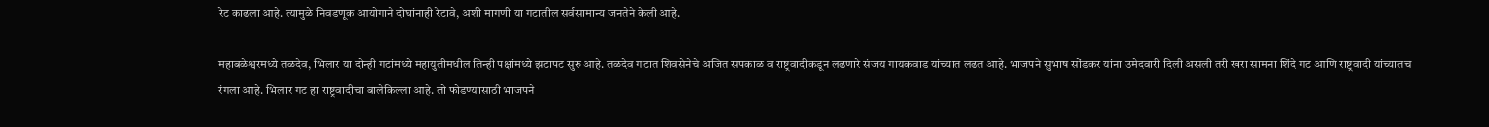रेट काढला आहे. त्यामुळे निवडणूक आयोगाने दोघांनाही रेटावे, अशी मागणी या गटातील सर्वसामान्य जनतेने केली आहे.

महाबळेश्वरमध्ये तळदेव, भिलार या दोन्ही गटांमध्ये महायुतीमधील तिन्ही पक्षांमध्ये झटापट सुरु आहे. तळदेव गटात शिवसेनेचे अजित सपकाळ व राष्ट्रवादीकडून लढणारे संजय गायकवाड यांच्यात लढत आहे. भाजपने सुभाष सोंडकर यांना उमेदवारी दिली असली तरी खरा सामना शिंदे गट आणि राष्ट्रवादी यांच्यातच रंगला आहे. भिलार गट हा राष्ट्रवादीचा बालेकिल्ला आहे. तो फोडण्यासाठी भाजपने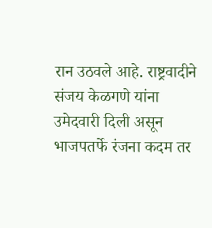रान उठवले आहे. राष्ट्रवादीने संजय केळगणे यांना उमेदवारी दिली असून भाजपतर्फे रंजना कदम तर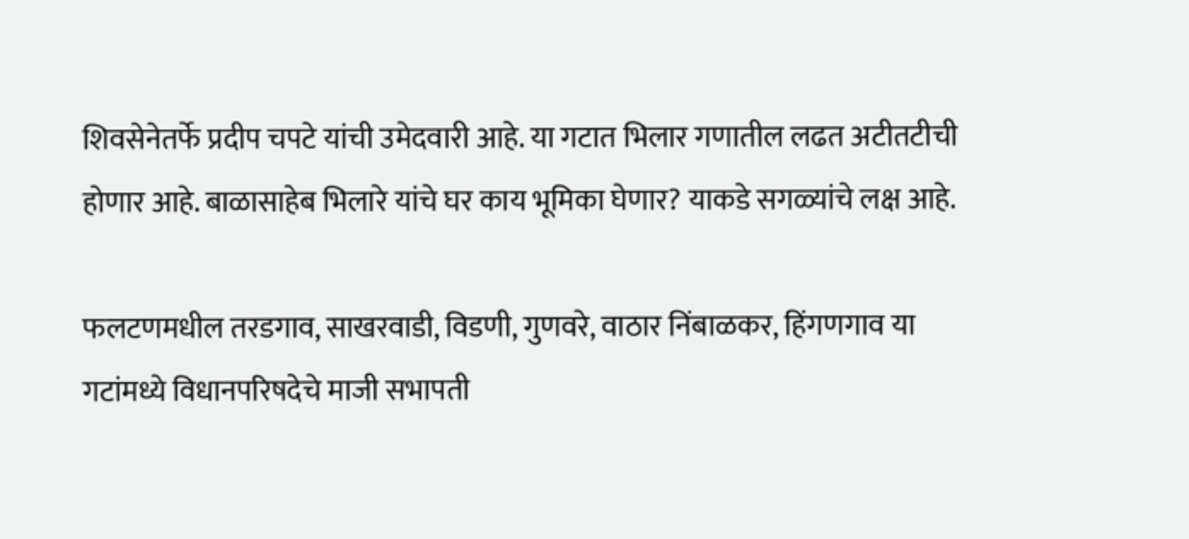शिवसेनेतर्फे प्रदीप चपटे यांची उमेदवारी आहे. या गटात भिलार गणातील लढत अटीतटीची होणार आहे. बाळासाहेब भिलारे यांचे घर काय भूमिका घेणार? याकडे सगळ्यांचे लक्ष आहे.

फलटणमधील तरडगाव, साखरवाडी, विडणी, गुणवरे, वाठार निंबाळकर, हिंगणगाव या गटांमध्ये विधानपरिषदेचे माजी सभापती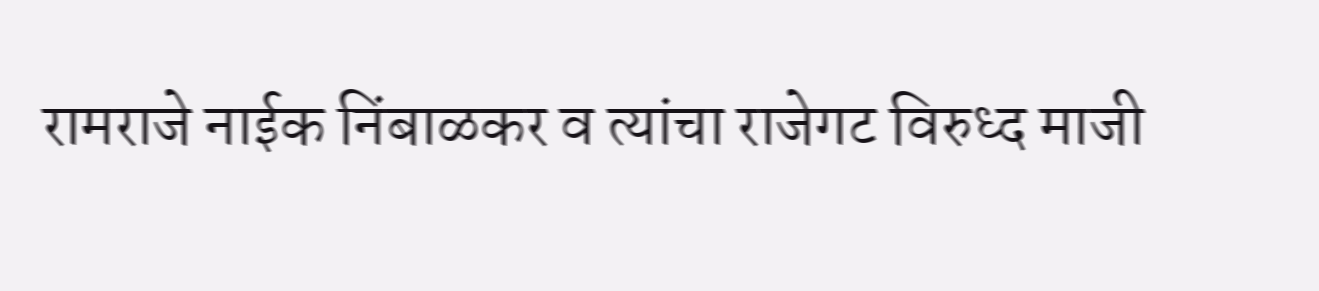रामराजे नाईक निंबाळकर व त्यांचा राजेगट विरुध्द माजी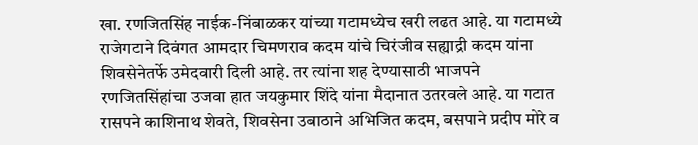खा. रणजितसिंह नाईक-निंबाळकर यांच्या गटामध्येच खरी लढत आहे. या गटामध्ये राजेगटाने दिवंगत आमदार चिमणराव कदम यांचे चिरंजीव सह्याद्री कदम यांना शिवसेनेतर्फे उमेदवारी दिली आहे. तर त्यांना शह देण्यासाठी भाजपने रणजितसिंहांचा उजवा हात जयकुमार शिंदे यांना मैदानात उतरवले आहे. या गटात रासपने काशिनाथ शेवते, शिवसेना उबाठाने अभिजित कदम, बसपाने प्रदीप मोरे व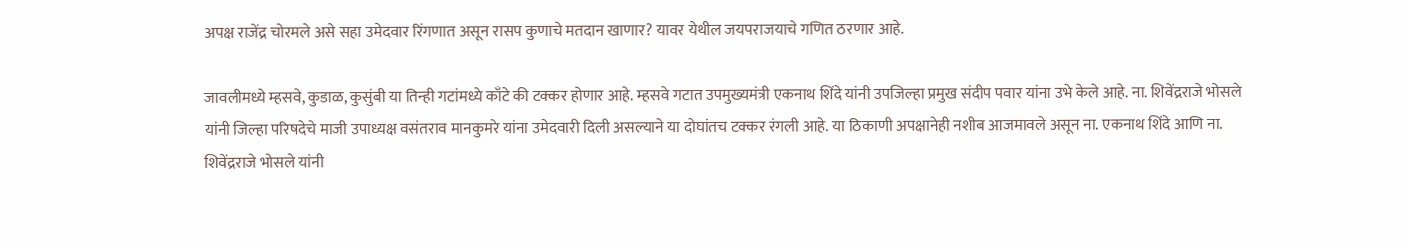अपक्ष राजेंद्र चोरमले असे सहा उमेदवार रिंगणात असून रासप कुणाचे मतदान खाणार? यावर येथील जयपराजयाचे गणित ठरणार आहे.

जावलीमध्ये म्हसवे, कुडाळ, कुसुंबी या तिन्ही गटांमध्ये काँटे की टक्कर होणार आहे. म्हसवे गटात उपमुख्यमंत्री एकनाथ शिंदे यांनी उपजिल्हा प्रमुख संदीप पवार यांना उभे केले आहे. ना. शिवेंद्रराजे भोसले यांनी जिल्हा परिषदेचे माजी उपाध्यक्ष वसंतराव मानकुमरे यांना उमेदवारी दिली असल्याने या दोघांतच टक्कर रंगली आहे. या ठिकाणी अपक्षानेही नशीब आजमावले असून ना. एकनाथ शिंदे आणि ना. शिवेंद्रराजे भोसले यांनी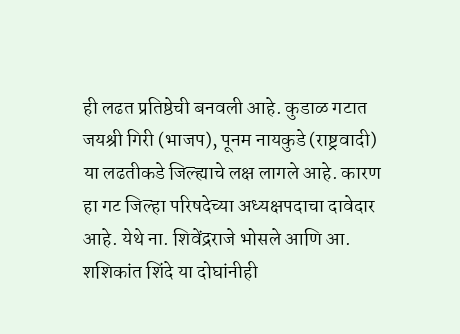ही लढत प्रतिष्ठेची बनवली आहे. कुडाळ गटात जयश्री गिरी (भाजप), पूनम नायकुडे (राष्ट्रवादी) या लढतीकडे जिल्ह्याचे लक्ष लागले आहे. कारण हा गट जिल्हा परिषदेच्या अध्यक्षपदाचा दावेदार आहे. येथे ना. शिवेंद्रराजे भोसले आणि आ. शशिकांत शिंदे या दोघांनीही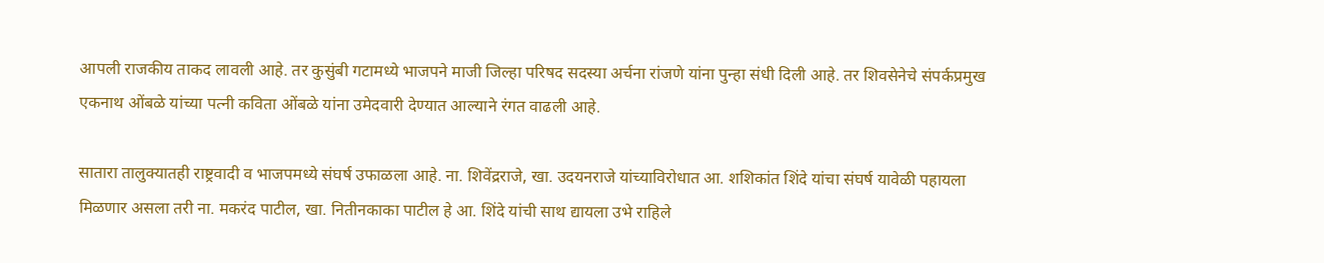आपली राजकीय ताकद लावली आहे. तर कुसुंबी गटामध्ये भाजपने माजी जिल्हा परिषद सदस्या अर्चना रांजणे यांना पुन्हा संधी दिली आहे. तर शिवसेनेचे संपर्कप्रमुख एकनाथ ओंबळे यांच्या पत्नी कविता ओंबळे यांना उमेदवारी देण्यात आल्याने रंगत वाढली आहे.

सातारा तालुक्यातही राष्ट्रवादी व भाजपमध्ये संघर्ष उफाळला आहे. ना. शिवेंद्रराजे, खा. उदयनराजे यांच्याविरोधात आ. शशिकांत शिंदे यांचा संघर्ष यावेळी पहायला मिळणार असला तरी ना. मकरंद पाटील, खा. नितीनकाका पाटील हे आ. शिंदे यांची साथ द्यायला उभे राहिले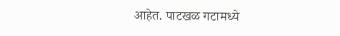आहेत. पाटखळ गटामध्ये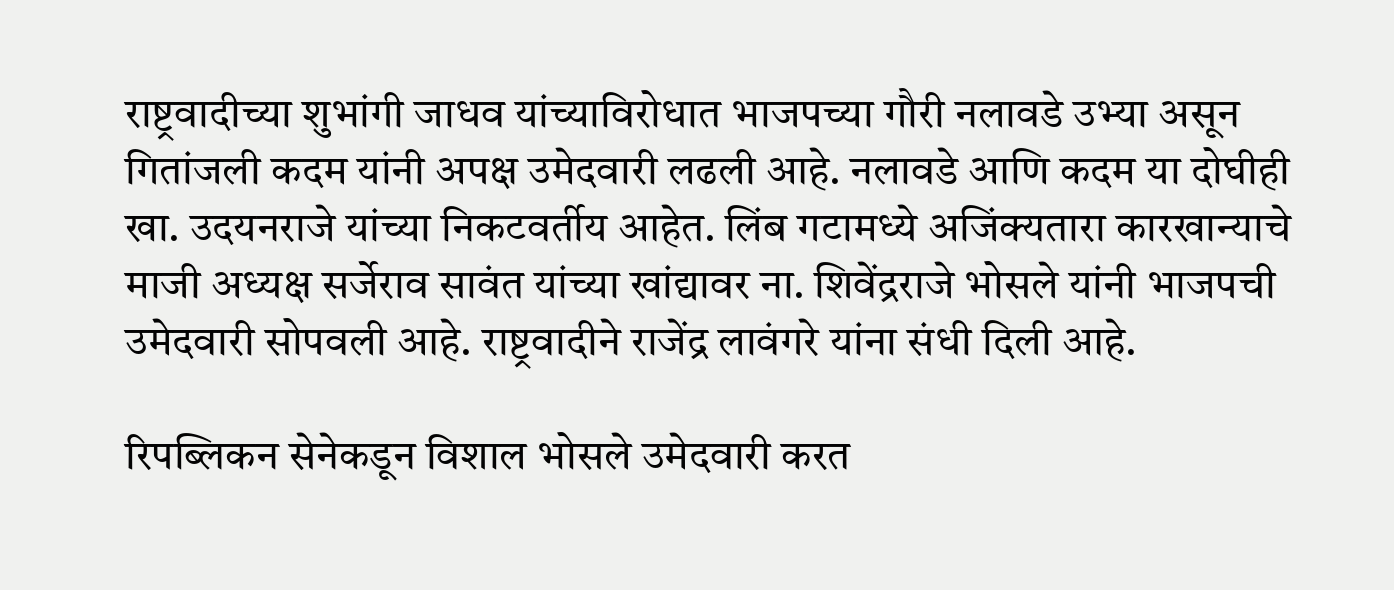राष्ट्रवादीच्या शुभांगी जाधव यांच्याविरोधात भाजपच्या गौरी नलावडे उभ्या असून गितांजली कदम यांनी अपक्ष उमेदवारी लढली आहे. नलावडे आणि कदम या दोघीही खा. उदयनराजे यांच्या निकटवर्तीय आहेत. लिंब गटामध्ये अजिंक्यतारा कारखान्याचे माजी अध्यक्ष सर्जेराव सावंत यांच्या खांद्यावर ना. शिवेंद्रराजे भोसले यांनी भाजपची उमेदवारी सोपवली आहे. राष्ट्रवादीने राजेंद्र लावंगरे यांना संधी दिली आहे.

रिपब्लिकन सेनेकडून विशाल भोसले उमेदवारी करत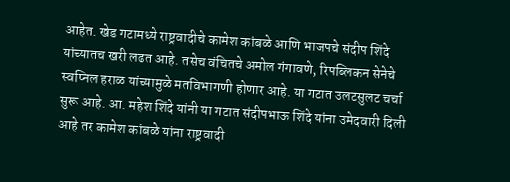आहेत. खेड गटामध्ये राष्ट्रवादीचे कामेश कांबळे आणि भाजपचे संदीप शिंदे यांच्यातच खरी लढत आहे. तसेच वंचितचे अमोल गंगावणे, रिपब्लिकन सेनेचे स्वप्निल हराळ यांच्यामुळे मतविभागणी होणार आहे. या गटात उलटसुलट चर्चा सुरू आहे. आ. महेश शिंदे यांनी या गटात संदीपभाऊ शिंदे यांना उमेदवारी दिली आहे तर कामेश कांबळे यांना राष्ट्रवादी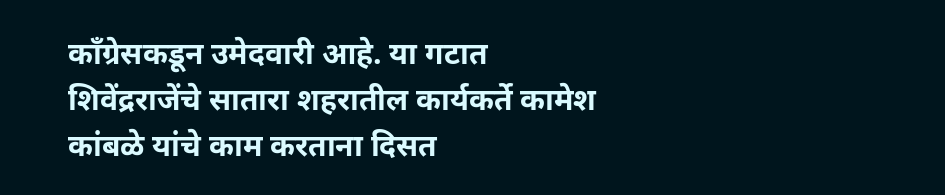काँग्रेसकडून उमेदवारी आहे. या गटात शिवेंद्रराजेंचे सातारा शहरातील कार्यकर्ते कामेश कांबळे यांचे काम करताना दिसत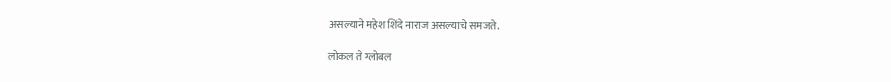असल्याने महेश शिंदे नाराज असल्याचे समजते.

लोकल ते ग्लोबल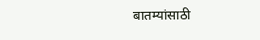बातम्यांसाठी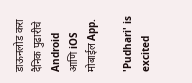डाऊनलोड करा दैनिक पुढारीचे Android आणि iOS मोबाईल App.

'Pudhari' is excited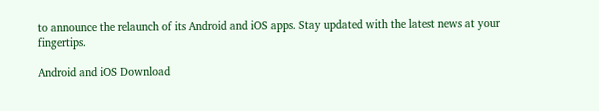to announce the relaunch of its Android and iOS apps. Stay updated with the latest news at your fingertips.

Android and iOS Download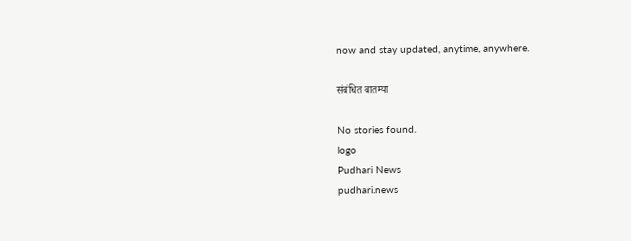now and stay updated, anytime, anywhere.

संबंधित बातम्या

No stories found.
logo
Pudhari News
pudhari.news